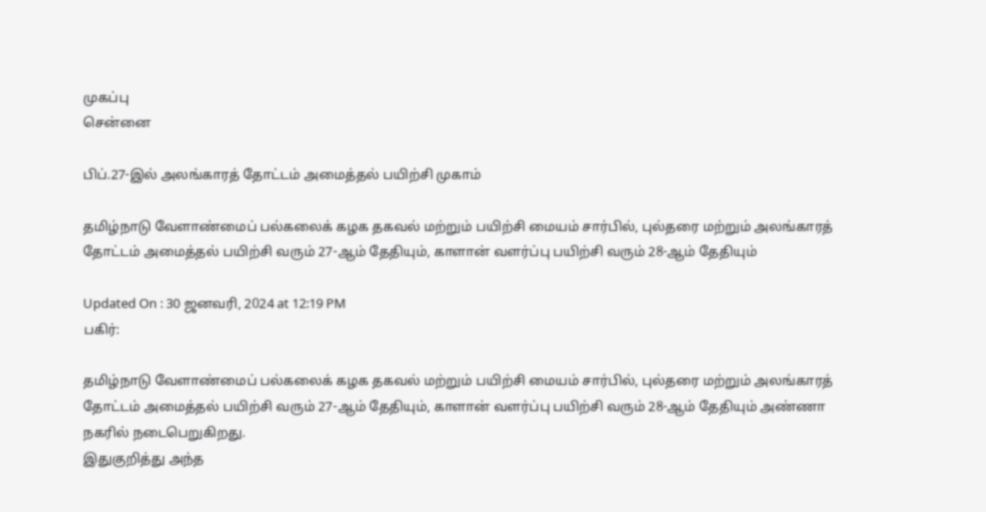முகப்பு
சென்னை

பிப்.27-இல் அலங்காரத் தோட்டம் அமைத்தல் பயிற்சி முகாம்

தமிழ்நாடு வேளாண்மைப் பல்கலைக் கழக தகவல் மற்றும் பயிற்சி மையம் சார்பில், புல்தரை மற்றும் அலங்காரத் தோட்டம் அமைத்தல் பயிற்சி வரும் 27-ஆம் தேதியும், காளான் வளர்ப்பு பயிற்சி வரும் 28-ஆம் தேதியும்

Updated On : 30 ஜனவரி, 2024 at 12:19 PM
பகிர்:

தமிழ்நாடு வேளாண்மைப் பல்கலைக் கழக தகவல் மற்றும் பயிற்சி மையம் சார்பில், புல்தரை மற்றும் அலங்காரத் தோட்டம் அமைத்தல் பயிற்சி வரும் 27-ஆம் தேதியும், காளான் வளர்ப்பு பயிற்சி வரும் 28-ஆம் தேதியும் அண்ணா நகரில் நடைபெறுகிறது.
இதுகுறித்து அந்த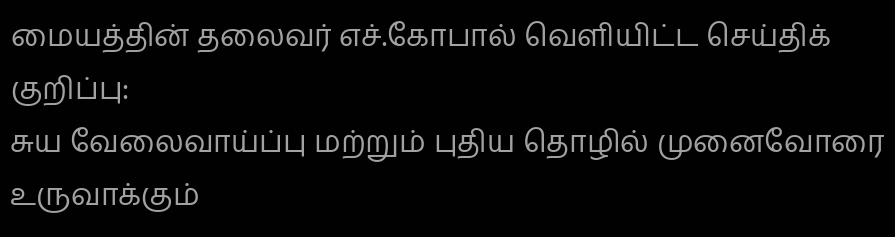மையத்தின் தலைவர் எச்.கோபால் வெளியிட்ட செய்திக் குறிப்பு:
சுய வேலைவாய்ப்பு மற்றும் புதிய தொழில் முனைவோரை உருவாக்கும்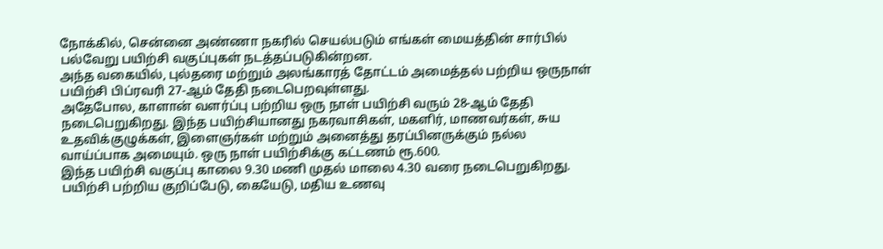நோக்கில், சென்னை அண்ணா நகரில் செயல்படும் எங்கள் மையத்தின் சார்பில் பல்வேறு பயிற்சி வகுப்புகள் நடத்தப்படுகின்றன.
அந்த வகையில், புல்தரை மற்றும் அலங்காரத் தோட்டம் அமைத்தல் பற்றிய ஒருநாள் பயிற்சி பிப்ரவரி 27-ஆம் தேதி நடைபெறவுள்ளது.
அதேபோல, காளான் வளர்ப்பு பற்றிய ஒரு நாள் பயிற்சி வரும் 28-ஆம் தேதி நடைபெறுகிறது. இந்த பயிற்சியானது நகரவாசிகள், மகளிர், மாணவர்கள், சுய உதவிக்குழுக்கள், இளைஞர்கள் மற்றும் அனைத்து தரப்பினருக்கும் நல்ல வாய்ப்பாக அமையும். ஒரு நாள் பயிற்சிக்கு கட்டணம் ரூ.600.
இந்த பயிற்சி வகுப்பு காலை 9.30 மணி முதல் மாலை 4.30 வரை நடைபெறுகிறது. பயிற்சி பற்றிய குறிப்பேடு, கையேடு, மதிய உணவு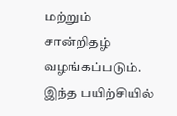மற்றும் சான்றிதழ் வழங்கப்படும். இந்த பயிற்சியில்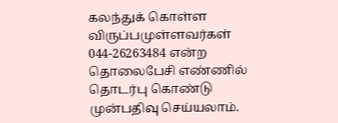கலந்துக் கொள்ள விருப்பமுள்ளவர்கள் 044-26263484 என்ற தொலைபேசி எண்ணில் தொடர்பு கொண்டு முன்பதிவு செய்யலாம்.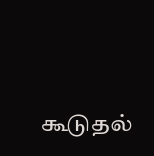கூடுதல்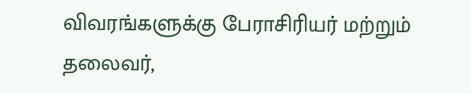விவரங்களுக்கு பேராசிரியர் மற்றும் தலைவர்,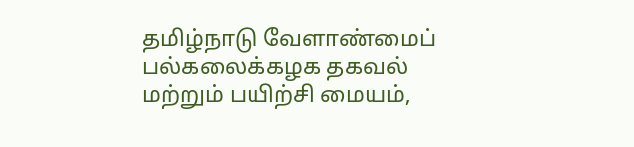தமிழ்நாடு வேளாண்மைப் பல்கலைக்கழக தகவல் மற்றும் பயிற்சி மையம்,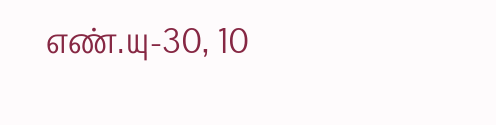எண்.யு-30, 10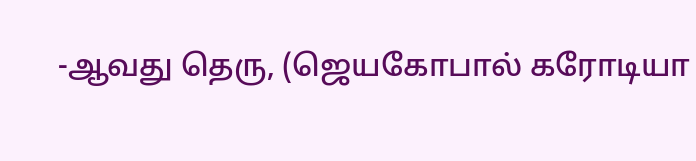-ஆவது தெரு, (ஜெயகோபால் கரோடியா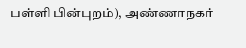பள்ளி பின்புறம்), அண்ணாநகர்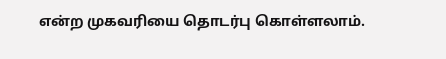என்ற முகவரியை தொடர்பு கொள்ளலாம்.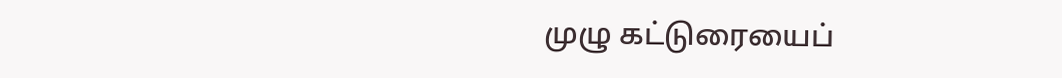முழு கட்டுரையைப்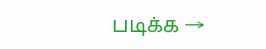படிக்க →